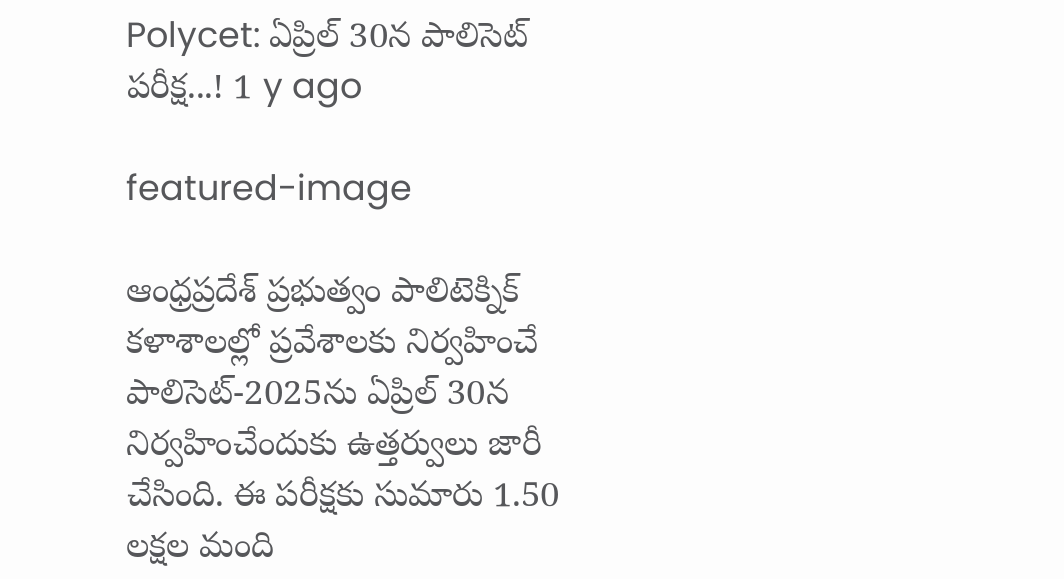Polycet: ఏప్రిల్ 30న పాలిసెట్ ప‌రీక్ష‌...! 1 y ago

featured-image

ఆంధ్ర‌ప్ర‌దేశ్ ప్ర‌భుత్వం పాలిటెక్నిక్ క‌ళాశాల‌ల్లో ప్ర‌వేశాల‌కు నిర్వ‌హించే పాలిసెట్‌-2025ను ఏప్రిల్ 30న నిర్వహించేందుకు ఉత్త‌ర్వులు జారీ చేసింది. ఈ ప‌రీక్ష‌కు సుమారు 1.50 ల‌క్ష‌ల మంది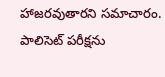హాజ‌ర‌వుతారని స‌మాచారం. పాలిసెట్ ప‌రీక్ష‌ను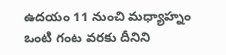ఉద‌యం 11 నుంచి మ‌ధ్యాహ్నం ఒంటి గంట వ‌ర‌కు దీనిని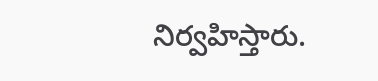నిర్వ‌హిస్తారు.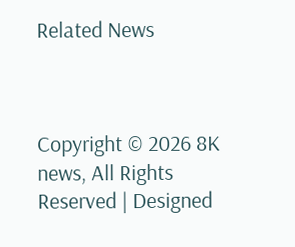Related News



Copyright © 2026 8K news, All Rights Reserved | Designed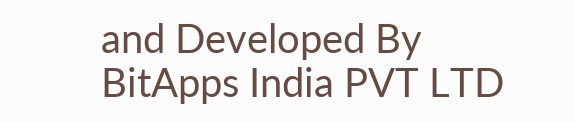and Developed By BitApps India PVT LTD